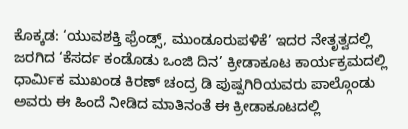ಕೊಕ್ಕಡ: ‘ಯುವಶಕ್ತಿ ಫ್ರೆಂಡ್ಸ್, ಮುಂಡೂರುಪಳಿಕೆ’ ಇದರ ನೇತೃತ್ವದಲ್ಲಿ ಜರಗಿದ ‘ಕೆಸರ್ದ ಕಂಡೊಡು ಒಂಜಿ ದಿನ’ ಕ್ರೀಡಾಕೂಟ ಕಾರ್ಯಕ್ರಮದಲ್ಲಿ ಧಾರ್ಮಿಕ ಮುಖಂಡ ಕಿರಣ್ ಚಂದ್ರ ಡಿ ಪುಷ್ಪಗಿರಿಯವರು ಪಾಲ್ಗೊಂಡು ಅವರು ಈ ಹಿಂದೆ ನೀಡಿದ ಮಾತಿನಂತೆ ಈ ಕ್ರೀಡಾಕೂಟದಲ್ಲಿ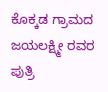ಕೊಕ್ಕಡ ಗ್ರಾಮದ ಜಯಲಕ್ಷ್ಮೀ ರವರ ಪುತ್ರಿ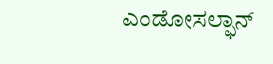ಎಂಡೋಸಲ್ಫಾನ್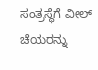ಸಂತ್ರಸ್ಥೆಗೆ ವೀಲ್ ಚೆಯರನ್ನು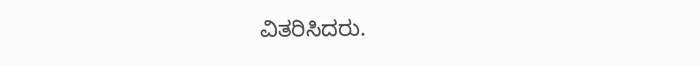ವಿತರಿಸಿದರು.